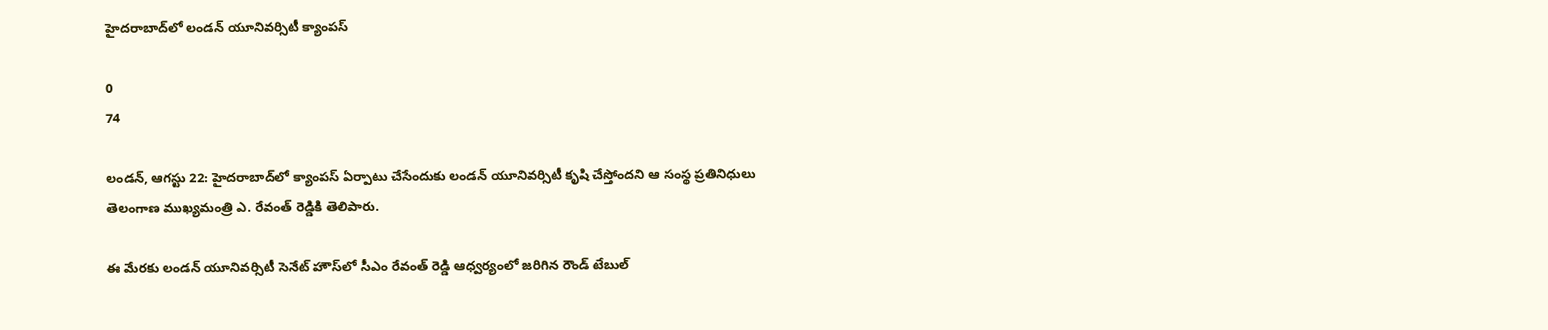హైదరాబాద్‌లో లండన్ యూనివర్సిటీ క్యాంపస్

0
74

లండన్, ఆగస్టు 22: హైదరాబాద్‌లో క్యాంపస్ ఏర్పాటు చేసేందుకు లండన్ యూనివర్సిటీ కృషి చేస్తోందని ఆ సంస్థ ప్రతినిధులు తెలంగాణ ముఖ్యమంత్రి ఎ. రేవంత్ రెడ్డికి తెలిపారు.

ఈ మేరకు లండన్ యూనివర్సిటీ సెనేట్ హౌస్‌లో సీఎం రేవంత్ రెడ్డి ఆధ్వర్యంలో జరిగిన రౌండ్ టేబుల్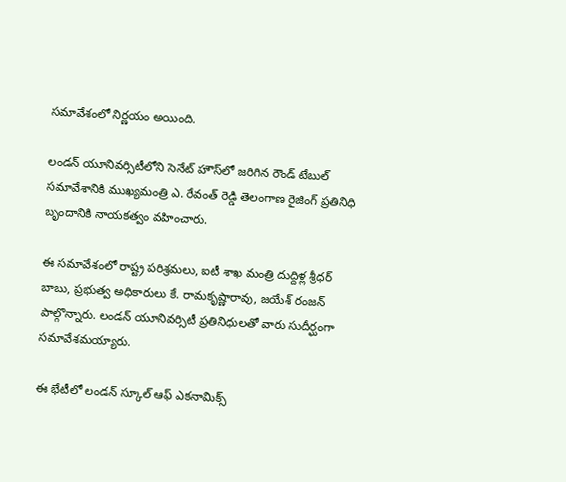సమావేశంలో నిర్ణయం అయింది.

లండన్ యూనివర్సిటీలోని సెనేట్ హౌస్‌లో జరిగిన రౌండ్ టేబుల్ సమావేశానికి ముఖ్యమంత్రి ఎ. రేవంత్ రెడ్డి తెలంగాణ రైజింగ్ ప్రతినిధి బృందానికి నాయకత్వం వహించారు.

ఈ సమావేశంలో రాష్ట్ర పరిశ్రమలు, ఐటీ శాఖ మంత్రి దుద్దిళ్ల శ్రీధర్ బాబు, ప్రభుత్వ అధికారులు కే. రామకృష్ణారావు, జయేశ్ రంజన్‌ పాల్గొన్నారు. లండన్ యూనివర్సిటీ ప్రతినిధులతో వారు సుదీర్ఘంగా సమావేశమయ్యారు.

ఈ భేటీలో లండన్ స్కూల్ ఆఫ్ ఎకనామిక్స్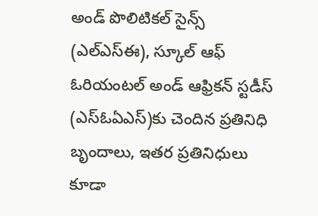అండ్ పొలిటికల్ సైన్స్ (ఎల్‌ఎస్‌ఈ), స్కూల్ ఆఫ్ ఓరియంటల్ అండ్ ఆఫ్రికన్ స్టడీస్ (ఎస్‌ఓఏఎస్)కు చెందిన ప్రతినిధి బృందాలు, ఇతర ప్రతినిధులు కూడా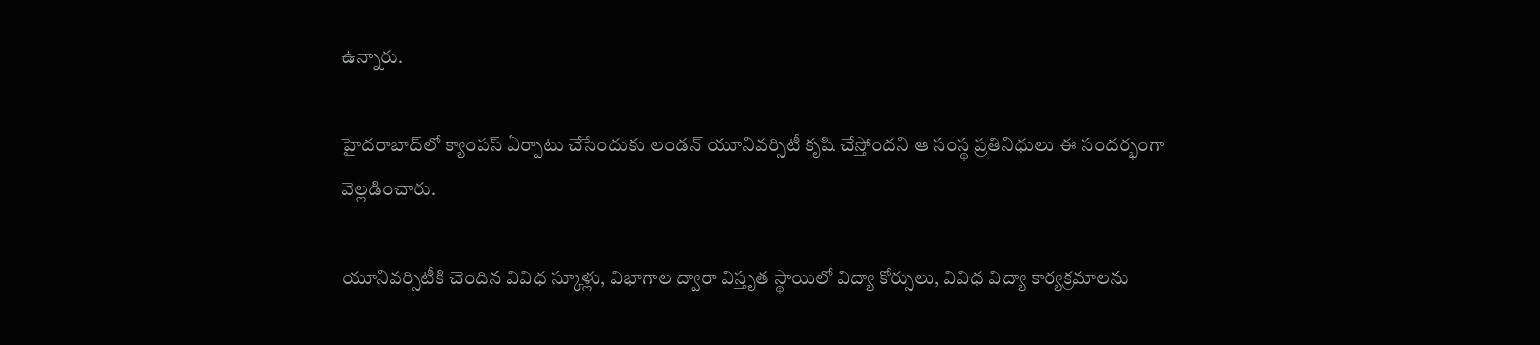ఉన్నారు.

హైదరాబాద్‌లో క్యాంపస్ ఏర్పాటు చేసేందుకు లండన్ యూనివర్సిటీ కృషి చేస్తోందని ఆ సంస్థ ప్రతినిధులు ఈ సందర్భంగా వెల్లడించారు.

యూనివర్సిటీకి చెందిన వివిధ స్కూళ్లు, విభాగాల ద్వారా విస్తృత స్థాయిలో విద్యా కోర్సులు, వివిధ విద్యా కార్యక్రమాలను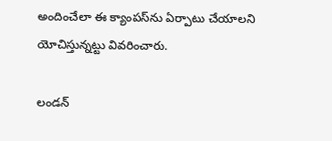అందించేలా ఈ క్యాంపస్‌ను ఏర్పాటు చేయాలని యోచిస్తున్నట్టు వివరించారు.

లండన్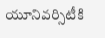యూనివర్సిటీకి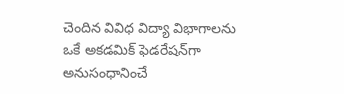చెందిన వివిధ విద్యా విభాగాలను ఒకే అకడమిక్ ఫెడరేషన్‌గా అనుసంధానించే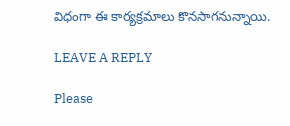విధంగా ఈ కార్యక్రమాలు కొనసాగనున్నాయి.

LEAVE A REPLY

Please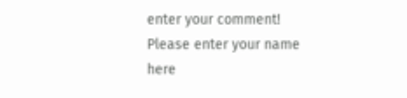enter your comment!
Please enter your name here